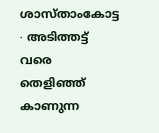ശാസ്താംകോട്ട ∙ അടിത്തട്ട് വരെ തെളിഞ്ഞ് കാണുന്ന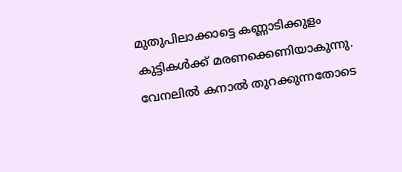മുതുപിലാക്കാട്ടെ കണ്ണാടിക്കുളം കുട്ടികൾക്ക് മരണക്കെണിയാകുന്നു.
വേനലിൽ കനാൽ തുറക്കുന്നതോടെ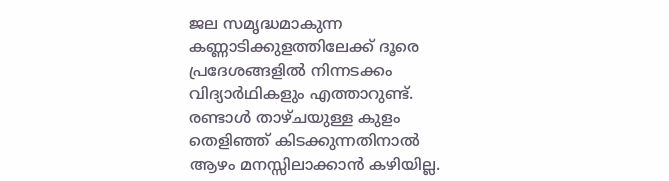ജല സമൃദ്ധമാകുന്ന കണ്ണാടിക്കുളത്തിലേക്ക് ദൂരെ പ്രദേശങ്ങളിൽ നിന്നടക്കം വിദ്യാർഥികളും എത്താറുണ്ട്. രണ്ടാൾ താഴ്ചയുള്ള കുളം തെളിഞ്ഞ് കിടക്കുന്നതിനാൽ ആഴം മനസ്സിലാക്കാൻ കഴിയില്ല.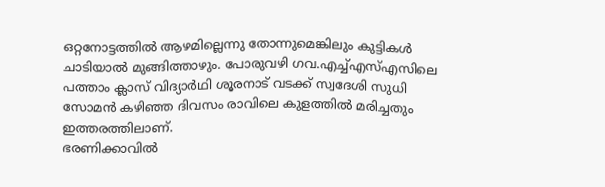ഒറ്റനോട്ടത്തിൽ ആഴമില്ലെന്നു തോന്നുമെങ്കിലും കുട്ടികൾ ചാടിയാൽ മുങ്ങിത്താഴും. പോരുവഴി ഗവ.എച്ച്എസ്എസിലെ പത്താം ക്ലാസ് വിദ്യാർഥി ശൂരനാട് വടക്ക് സ്വദേശി സുധി സോമൻ കഴിഞ്ഞ ദിവസം രാവിലെ കുളത്തിൽ മരിച്ചതും ഇത്തരത്തിലാണ്.
ഭരണിക്കാവിൽ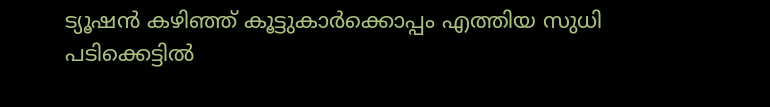ട്യൂഷൻ കഴിഞ്ഞ് കൂട്ടുകാർക്കൊപ്പം എത്തിയ സുധി പടിക്കെട്ടിൽ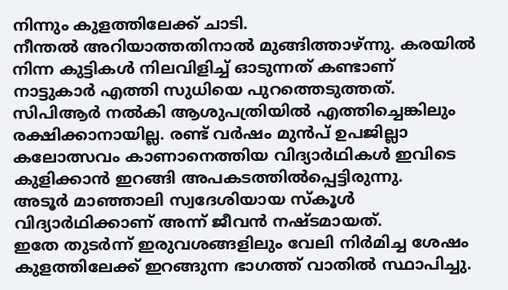നിന്നും കുളത്തിലേക്ക് ചാടി.
നീന്തൽ അറിയാത്തതിനാൽ മുങ്ങിത്താഴ്ന്നു. കരയിൽ നിന്ന കുട്ടികൾ നിലവിളിച്ച് ഓടുന്നത് കണ്ടാണ് നാട്ടുകാർ എത്തി സുധിയെ പുറത്തെടുത്തത്.
സിപിആർ നൽകി ആശുപത്രിയിൽ എത്തിച്ചെങ്കിലും രക്ഷിക്കാനായില്ല. രണ്ട് വർഷം മുൻപ് ഉപജില്ലാ കലോത്സവം കാണാനെത്തിയ വിദ്യാർഥികൾ ഇവിടെ കുളിക്കാൻ ഇറങ്ങി അപകടത്തിൽപ്പെട്ടിരുന്നു.
അടൂർ മാഞ്ഞാലി സ്വദേശിയായ സ്കൂൾ വിദ്യാർഥിക്കാണ് അന്ന് ജീവൻ നഷ്ടമായത്.
ഇതേ തുടർന്ന് ഇരുവശങ്ങളിലും വേലി നിർമിച്ച ശേഷം കുളത്തിലേക്ക് ഇറങ്ങുന്ന ഭാഗത്ത് വാതിൽ സ്ഥാപിച്ചു.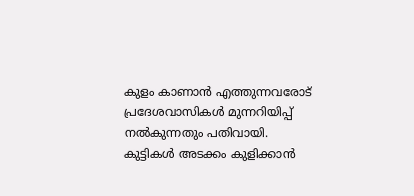കുളം കാണാൻ എത്തുന്നവരോട് പ്രദേശവാസികൾ മുന്നറിയിപ്പ് നൽകുന്നതും പതിവായി.
കുട്ടികൾ അടക്കം കുളിക്കാൻ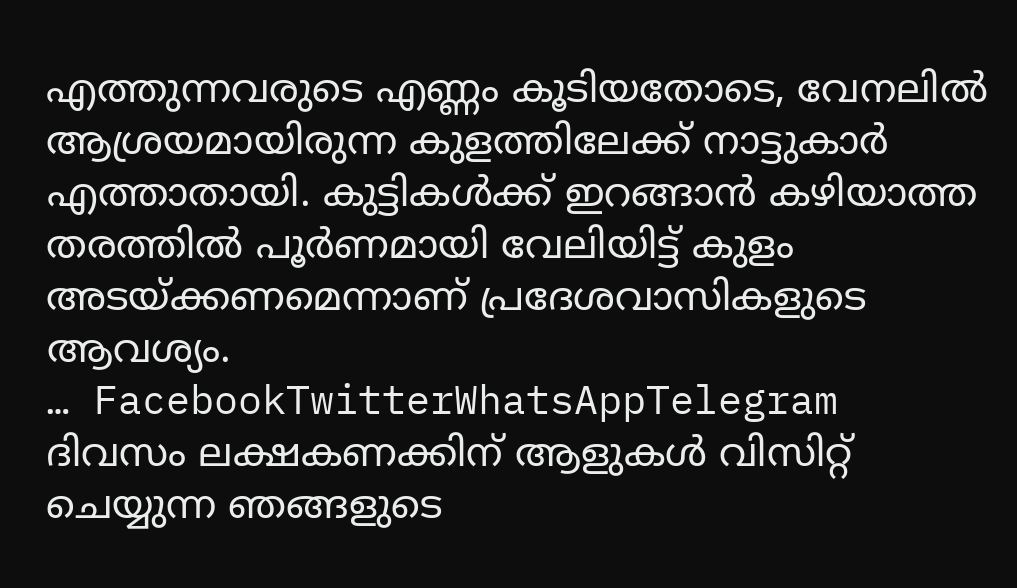എത്തുന്നവരുടെ എണ്ണം കൂടിയതോടെ, വേനലിൽ ആശ്രയമായിരുന്ന കുളത്തിലേക്ക് നാട്ടുകാർ എത്താതായി. കുട്ടികൾക്ക് ഇറങ്ങാൻ കഴിയാത്ത തരത്തിൽ പൂർണമായി വേലിയിട്ട് കുളം അടയ്ക്കണമെന്നാണ് പ്രദേശവാസികളുടെ ആവശ്യം.
… FacebookTwitterWhatsAppTelegram
ദിവസം ലക്ഷകണക്കിന് ആളുകൾ വിസിറ്റ് ചെയ്യുന്ന ഞങ്ങളുടെ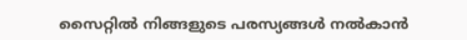സൈറ്റിൽ നിങ്ങളുടെ പരസ്യങ്ങൾ നൽകാൻ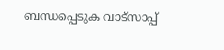ബന്ധപ്പെടുക വാട്സാപ്പ്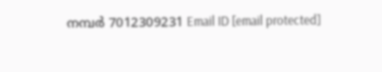നമ്പർ 7012309231 Email ID [email protected]